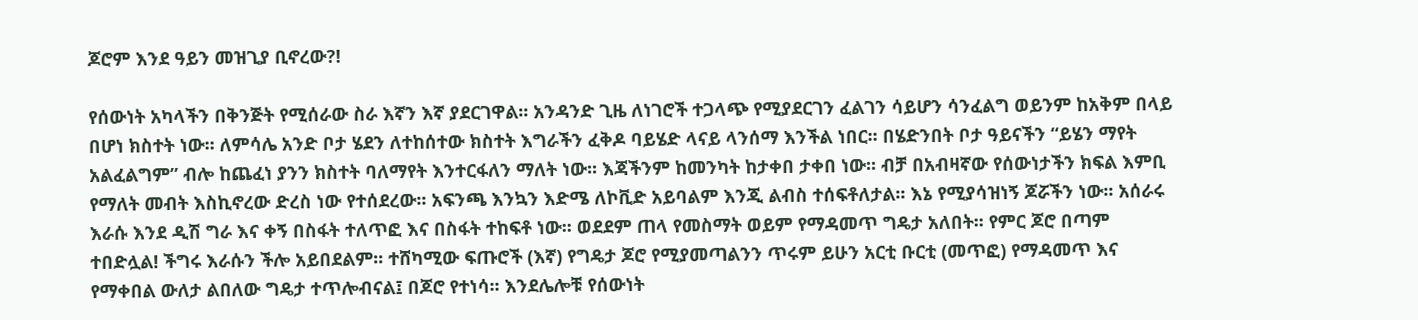ጆሮም እንደ ዓይን መዝጊያ ቢኖረው?!

የሰውነት አካላችን በቅንጅት የሚሰራው ስራ እኛን እኛ ያደርገዋል፡፡ አንዳንድ ጊዜ ለነገሮች ተጋላጭ የሚያደርገን ፈልገን ሳይሆን ሳንፈልግ ወይንም ከአቅም በላይ በሆነ ክስተት ነው፡፡ ለምሳሌ አንድ ቦታ ሄደን ለተከሰተው ክስተት እግራችን ፈቅዶ ባይሄድ ላናይ ላንሰማ እንችል ነበር፡፡ በሄድንበት ቦታ ዓይናችን “ይሄን ማየት አልፈልግም” ብሎ ከጨፈነ ያንን ክስተት ባለማየት እንተርፋለን ማለት ነው፡፡ እጃችንም ከመንካት ከታቀበ ታቀበ ነው፡፡ ብቻ በአብዛኛው የሰውነታችን ክፍል እምቢ የማለት መብት እስኪኖረው ድረስ ነው የተሰደረው፡፡ አፍንጫ እንኳን እድሜ ለኮቪድ አይባልም እንጂ ልብስ ተሰፍቶለታል፡፡ እኔ የሚያሳዝነኝ ጆሯችን ነው፡፡ አሰራሩ እራሱ እንደ ዲሽ ግራ እና ቀኝ በስፋት ተለጥፎ እና በስፋት ተከፍቶ ነው፡፡ ወደደም ጠላ የመስማት ወይም የማዳመጥ ግዴታ አለበት፡፡ የምር ጆሮ በጣም ተበድሏል! ችግሩ እራሱን ችሎ አይበደልም፡፡ ተሸካሚው ፍጡሮች (እኛ) የግዴታ ጆሮ የሚያመጣልንን ጥሩም ይሁን አርቲ ቡርቲ (መጥፎ) የማዳመጥ እና የማቀበል ውለታ ልበለው ግዴታ ተጥሎብናል፤ በጆሮ የተነሳ፡፡ እንደሌሎቹ የሰውነት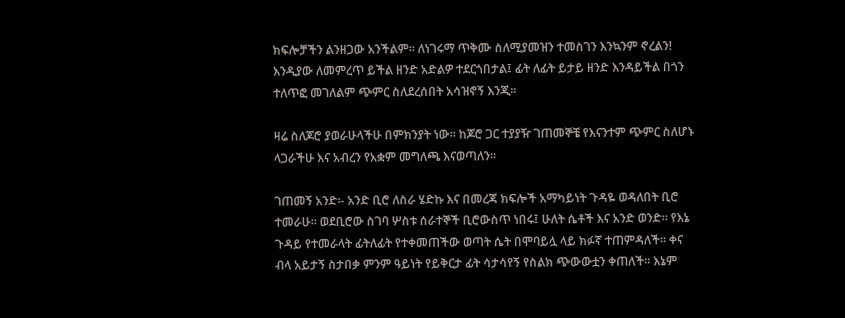ክፍሎቻችን ልንዘጋው አንችልም፡፡ ለነገሩማ ጥቅሙ ስለሚያመዝን ተመስገን እንኳንም ኖረልን! እንዲያው ለመምረጥ ይችል ዘንድ አድልዎ ተደርጎበታል፤ ፊት ለፊት ይታይ ዘንድ እንዳይችል በጎን ተለጥፎ መገለልም ጭምር ስለደረሰበት አሳዝኖኝ እንጂ፡፡

ዛሬ ስለጆሮ ያወራሁላችሁ በምክንያት ነው፡፡ ከጆሮ ጋር ተያያዥ ገጠመኞቼ የእናንተም ጭምር ስለሆኑ ላጋራችሁ እና አብረን የአቋም መግለጫ እናወጣለን፡፡

ገጠመኝ አንድ፡- አንድ ቢሮ ለስራ ሄድኩ እና በመረጃ ክፍሎች አማካይነት ጉዳዬ ወዳለበት ቢሮ ተመራሁ፡፡ ወደቢሮው ስገባ ሦስቱ ሰራተኞች ቢሮውስጥ ነበሩ፤ ሁለት ሴቶች እና አንድ ወንድ፡፡ የእኔ ጉዳይ የተመራላት ፊትለፊት የተቀመጠችው ወጣት ሴት በሞባይሏ ላይ ክፉኛ ተጠምዳለች፡፡ ቀና ብላ አይታኝ ስታበቃ ምንም ዓይነት የይቅርታ ፊት ሳታሳየኝ የስልክ ጭውውቷን ቀጠለች፡፡ እኔም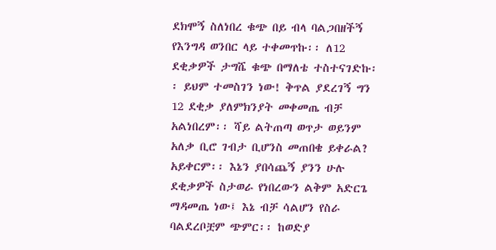ደክሞኝ ስለነበረ ቁጭ በይ ብላ ባልጋበዘችኝ የእንግዳ ወንበር ላይ ተቀመጥኩ፡፡ ለ12 ደቂቃዎች ታግሼ ቁጭ በማለቴ ተስተናገድኩ፡፡ ይህም ተመስገን ነው! ቅጥል ያደረገኝ ግን 12 ደቂቃ ያለምክንያት መቀመጤ ብቻ አልነበረም፡፡ ሻይ ልትጠጣ ወጥታ ወይንም አለቃ ቢሮ ገብታ ቢሆንስ መጠበቄ ይቀራል? አይቀርም፡፡ እኔን ያበሳጨኝ ያንን ሁሉ ደቂቃዎች ስታወራ የነበረውን ልቅም አድርጌ ማዳመጤ ነው፤ እኔ ብቻ ሳልሆን የስራ ባልደረቦቿም ጭምር፡፡ ከወድያ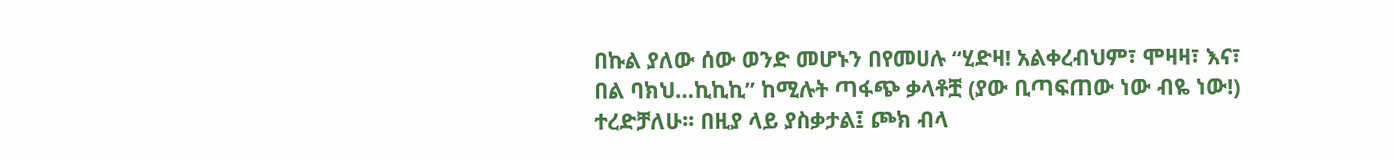በኩል ያለው ሰው ወንድ መሆኑን በየመሀሉ “ሂድዛ! አልቀረብህም፣ ሞዛዛ፣ እና፣ በል ባክህ…ኪኪኪ” ከሚሉት ጣፋጭ ቃላቶቿ (ያው ቢጣፍጠው ነው ብዬ ነው!) ተረድቻለሁ፡፡ በዚያ ላይ ያስቃታል፤ ጮክ ብላ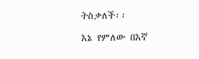ትስቃለች፡፡

እኔ የምለው በእኛ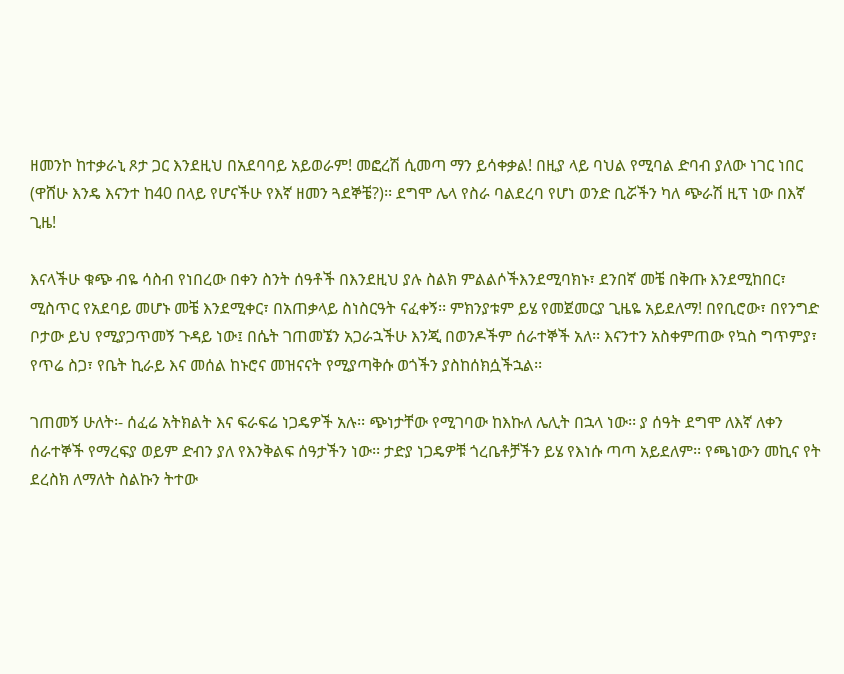ዘመንኮ ከተቃራኒ ጾታ ጋር እንደዚህ በአደባባይ አይወራም! መፎረሽ ሲመጣ ማን ይሳቀቃል! በዚያ ላይ ባህል የሚባል ድባብ ያለው ነገር ነበር (ዋሸሁ እንዴ እናንተ ከ40 በላይ የሆናችሁ የእኛ ዘመን ጓደኞቼ?)፡፡ ደግሞ ሌላ የስራ ባልደረባ የሆነ ወንድ ቢሯችን ካለ ጭራሽ ዚፕ ነው በእኛ ጊዜ!

እናላችሁ ቁጭ ብዬ ሳስብ የነበረው በቀን ስንት ሰዓቶች በእንደዚህ ያሉ ስልክ ምልልሶችእንደሚባክኑ፣ ደንበኛ መቼ በቅጡ እንደሚከበር፣ ሚስጥር የአደባይ መሆኑ መቼ እንደሚቀር፣ በአጠቃላይ ስነስርዓት ናፈቀኝ፡፡ ምክንያቱም ይሄ የመጀመርያ ጊዜዬ አይደለማ! በየቢሮው፣ በየንግድ ቦታው ይህ የሚያጋጥመኝ ጉዳይ ነው፤ በሴት ገጠመኜን አጋራኋችሁ እንጂ በወንዶችም ሰራተኞች አለ፡፡ እናንተን አስቀምጠው የኳስ ግጥምያ፣ የጥሬ ስጋ፣ የቤት ኪራይ እና መሰል ከኑሮና መዝናናት የሚያጣቅሱ ወጎችን ያስከሰክሷችኋል፡፡

ገጠመኝ ሁለት፡- ሰፈሬ አትክልት እና ፍራፍሬ ነጋዴዎች አሉ፡፡ ጭነታቸው የሚገባው ከእኩለ ሌሊት በኋላ ነው፡፡ ያ ሰዓት ደግሞ ለእኛ ለቀን ሰራተኞች የማረፍያ ወይም ድብን ያለ የእንቅልፍ ሰዓታችን ነው፡፡ ታድያ ነጋዴዎቹ ጎረቤቶቻችን ይሄ የእነሱ ጣጣ አይደለም፡፡ የጫነውን መኪና የት ደረስክ ለማለት ስልኩን ትተው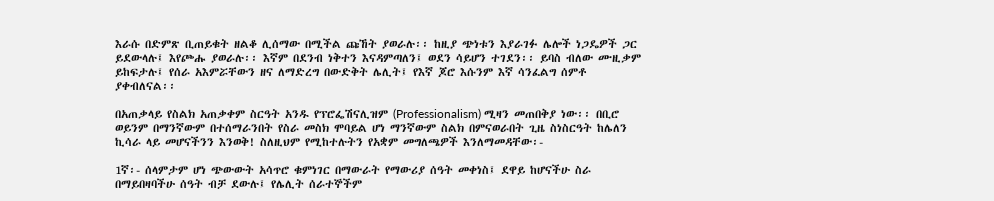እራሱ በድምጽ ቢጠይቁት ዘልቆ ሊሰማው በሚችል ጩኸት ያወራሉ፡፡ ከዚያ ጭነቱን እያራገፉ ሌሎች ነጋዴዎች ጋር ይደውላሉ፤ እየጮሑ ያወራሉ፡፡ እኛም በደንብ ነቅተን እናዳምጣለን፤ ወደን ሳይሆን ተገደን፡፡ ይባስ ብለው ሙዚቃም ይከፍታሉ፤ የሰራ አእምሯቸውን ዘና ለማድረግ በውድቅት ሌሊት፤ የእኛ ጆሮ እሱንም እኛ ሳንፈልግ ሰምቶ ያቀብለናል፡፡

በአጠቃላይ የስልክ አጠቃቀም ስርዓት አንዱ የፕሮፌሽናሊዝም (Professionalism) ሚዛን መጠበቅያ ነው፡፡ በቢሮ ወይንም በማንኛውም በተሰማራንበት የስራ መስክ ሞባይል ሆነ ማንኛውም ስልክ በምናወራበት ጊዜ ስነስርዓት ከሌለን ኪሳራ ላይ መሆናችንን እንወቅ! ስለዚህም የሚከተሉትን የአቋም መግለጫዎች እንለማመዳቸው፡-

1ኛ፡- ሰላምታም ሆነ ጭውውት አሳጥሮ ቁምነገር በማውራት የማውሪያ ሰዓት መቀነስ፤ ደዋይ ከሆናችሁ ስራ በማይበዛባችሁ ሰዓት ብቻ ደውሉ፤ የሌሊት ሰራተኞችም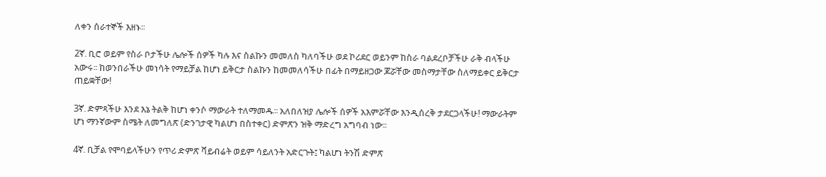ለቀን ሰራተኞች እዘኑ፡፡

2ኛ. ቢሮ ወይም የስራ ቦታችሁ ሌሎች ሰዎች ካሉ እና ስልኩን መመለስ ካለባችሁ ወደ ኮሪደር ወይንም ከስራ ባልደረቦቻችሁ ራቅ ብላችሁ አውሩ፡፡ ከወንበራችሁ መነሳት የማይቻል ከሆነ ይቅርታ ስልኩን ከመመለሳችሁ በፊት በማይዘጋው ጆሯቸው መስማታቸው ስለማይቀር ይቅርታ ጠይቋቸው!

3ኛ. ድምጻችሁ እንደ እኔ ትልቅ ከሆነ ቀንሶ ማውራት ተለማመዱ፡፡ አለበለዝያ ሌሎች ሰዎች አእምሯቸው እንዲሰረቅ ታደርጋላችሁ! ማውራትም ሆነ ማንኛውም ስሜት ለመግለጽ (ድንገታዊ ካልሆነ በስተቀር) ድምጽን ዝቅ ማድረግ አግባብ ነው፡፡

4ኛ. ቢቻል የሞባይላችሁን የጥሪ ድምጽ ቫይብሬት ወይም ሳይለንት አድርጉት፤ ካልሆነ ትንሽ ድምጽ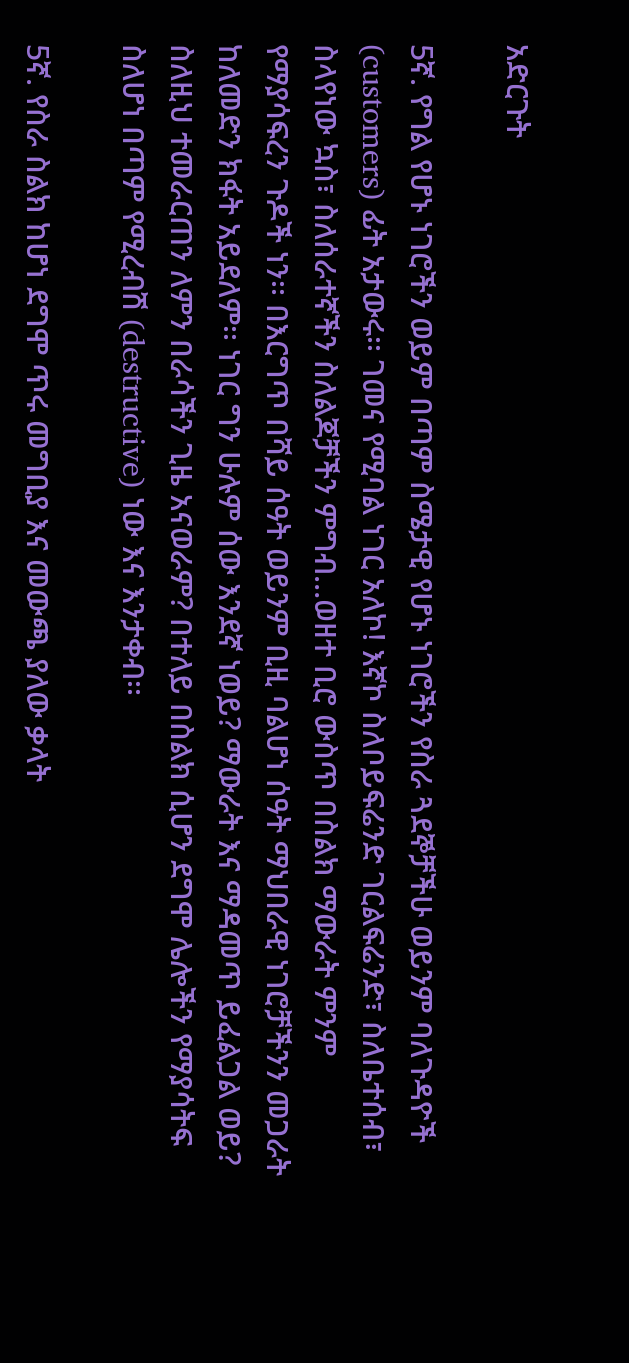አድርጉት

5ኛ. የግል የሆኑ ነገሮችን ወይም በጣም ስሜታዊ የሆኑ ነገሮችን የስራ ጓደኞቻችሁ ወይንም ባለጉዳዮች (customers) ፊት አታውሩ፡፡ ገመና የሚባል ነገር አለኮ! እኛኮ ስለቦይፍሬንድ ገርልፍሬንድ፣ ስለቤተሰብ፣ ስላየነው ኳስ፣ ስለሰራተኛችን ስለልጆቻችን ምግብ…ወዘተ ቢሮ ውስጥ በስልክ ማውራት ምንም የማያሳፍረን ጉዶች ነን፡፡ በእርግጥ በሻይ ሰዓት ወይንም ቢዚ ባልሆነ ሰዓት ማህበራዊ ነገሮቻችንን መጋራት ከለመድን ክፋት አይደለም፡፡ ነገር ግን ሁሉም ሰው እንደኛ ነወይ? ማውራት እና ማዳመጥ ይፈልጋል ወይ? ስለዚህ ተመራርጠን ለምን በራሳችን ጊዜ አናወራም? በተለይ በስልክ ሲሆን ደግሞ ሌሎችን የማያሳትፍ ስለሆነ በጣም የሚረብሽ (destructive) ነው እና እንታቀብ፡፡

5ኛ. የስራ ስልክ ከሆነ ደግሞ ጥሩ መግቢያ እና መውጫ ያለው ቃላት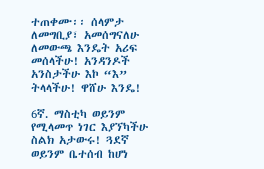ተጠቀሙ፡፡ ሰላምታ ለመግቢያ፣ አመሰግናለሁ ለመውጫ እንዴት አሪፍ መሰላችሁ! አንዳንዶች አንስታችሁ እኮ “እ” ትላላችሁ! ዋሸሁ እንዴ!

6ኛ. ማስቲካ ወይንም የሚላመጥ ነገር እያኘካችሁ ስልክ አታውሩ! ጓደኛ ወይንም ቤተሰብ ከሆነ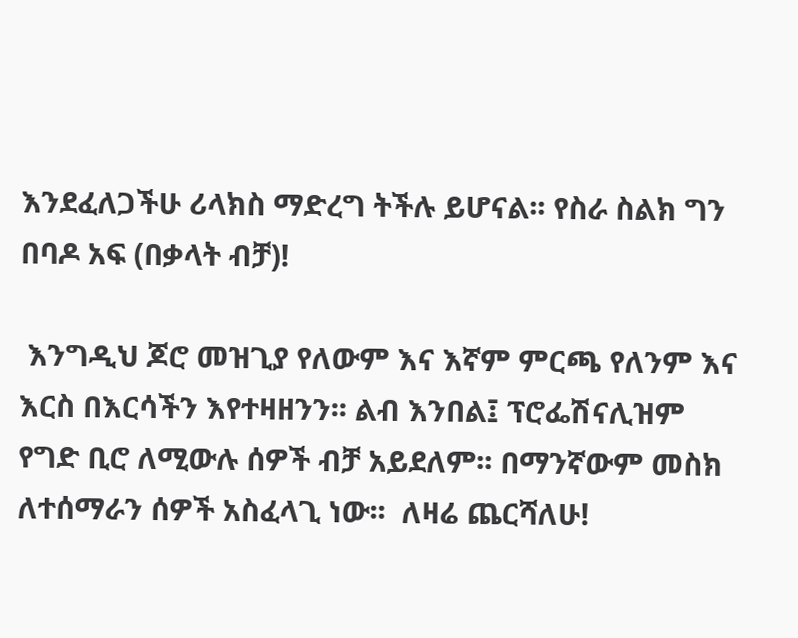እንደፈለጋችሁ ሪላክስ ማድረግ ትችሉ ይሆናል፡፡ የስራ ስልክ ግን በባዶ አፍ (በቃላት ብቻ)!

 እንግዲህ ጆሮ መዝጊያ የለውም እና እኛም ምርጫ የለንም እና እርስ በእርሳችን እየተዛዘንን፡፡ ልብ እንበል፤ ፕሮፌሽናሊዝም የግድ ቢሮ ለሚውሉ ሰዎች ብቻ አይደለም፡፡ በማንኛውም መስክ ለተሰማራን ሰዎች አስፈላጊ ነው፡፡  ለዛሬ ጨርሻለሁ!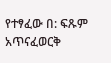የተፃፈው በ: ፍጹም አጥናፈወርቅ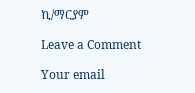ኪ/ማርያም

Leave a Comment

Your email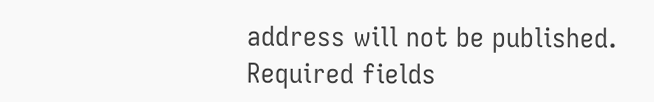address will not be published. Required fields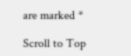are marked *

Scroll to Top